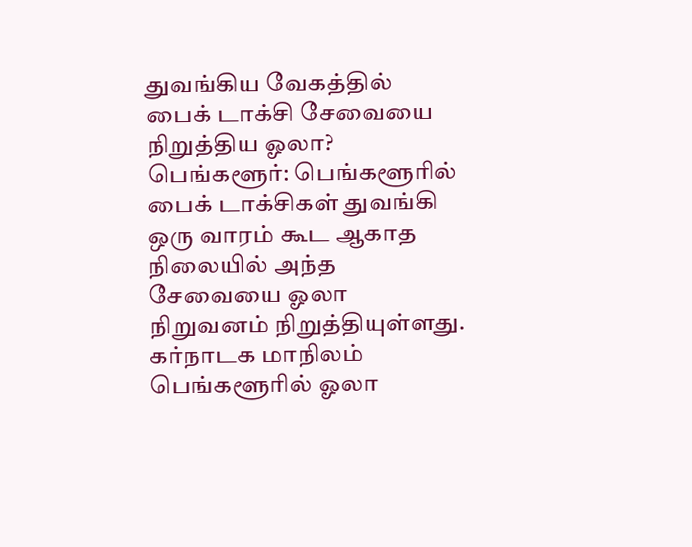துவங்கிய வேகத்தில் பைக் டாக்சி சேவையை நிறுத்திய ஓலா?
பெங்களூர்: பெங்களூரில் பைக் டாக்சிகள் துவங்கி ஒரு வாரம் கூட ஆகாத நிலையில் அந்த சேவையை ஓலா நிறுவனம் நிறுத்தியுள்ளது.
கர்நாடக மாநிலம் பெங்களூரில் ஓலா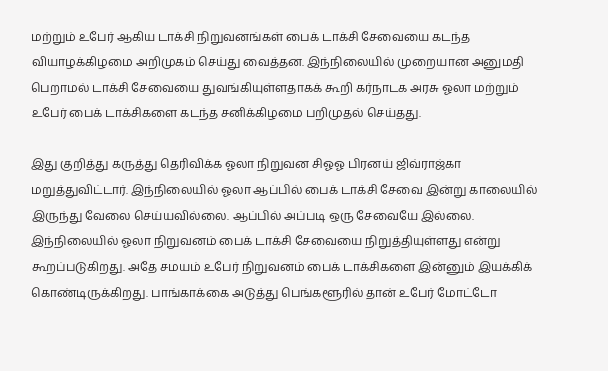மற்றும் உபேர் ஆகிய டாக்சி நிறுவனங்கள் பைக் டாக்சி சேவையை கடந்த வியாழக்கிழமை அறிமுகம் செய்து வைத்தன. இந்நிலையில் முறையான அனுமதி பெறாமல் டாக்சி சேவையை துவங்கியுள்ளதாகக் கூறி கர்நாடக அரசு ஓலா மற்றும் உபேர் பைக் டாக்சிகளை கடந்த சனிக்கிழமை பறிமுதல் செய்தது.

இது குறித்து கருத்து தெரிவிக்க ஓலா நிறுவன சிஓஓ பிரனய் ஜிவ்ராஜ்கா மறுத்துவிட்டார். இந்நிலையில் ஓலா ஆப்பில் பைக் டாக்சி சேவை இன்று காலையில் இருந்து வேலை செய்யவில்லை. ஆப்பில் அப்படி ஒரு சேவையே இல்லை.
இந்நிலையில் ஓலா நிறுவனம் பைக் டாக்சி சேவையை நிறுத்தியுள்ளது என்று கூறப்படுகிறது. அதே சமயம் உபேர் நிறுவனம் பைக் டாக்சிகளை இன்னும் இயக்கிக் கொண்டிருக்கிறது. பாங்காக்கை அடுத்து பெங்களூரில் தான் உபேர் மோட்டோ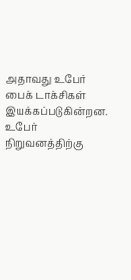அதாவது உபேர் பைக் டாக்சிகள் இயக்கப்படுகின்றன.
உபேர் நிறுவனத்திற்கு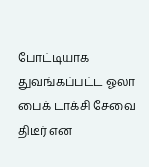போட்டியாக துவங்கப்பட்ட ஓலா பைக் டாக்சி சேவை திடீர் என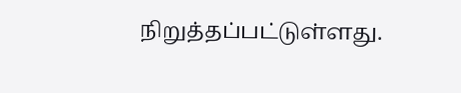நிறுத்தப்பட்டுள்ளது.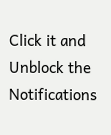Click it and Unblock the Notifications